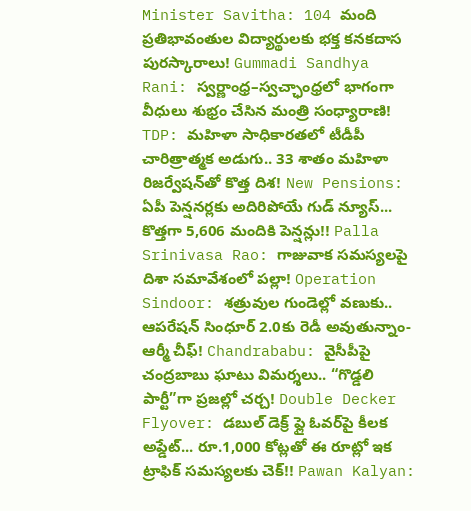Minister Savitha: 104 మంది ప్రతిభావంతుల విద్యార్థులకు భక్త కనకదాస పురస్కారాలు! Gummadi Sandhya Rani: స్వర్ణాంధ్ర–స్వచ్ఛాంధ్రలో భాగంగా వీధులు శుభ్రం చేసిన మంత్రి సంధ్యారాణి! TDP: మహిళా సాధికారతలో టీడీపీ చారిత్రాత్మక అడుగు.. 33 శాతం మహిళా రిజర్వేషన్‌తో కొత్త దిశ! New Pensions: ఏపీ పెన్షనర్లకు అదిరిపోయే గుడ్ న్యూస్... కొత్తగా 5,606 మందికి పెన్షన్లు!! Palla Srinivasa Rao: గాజువాక సమస్యలపై దిశా సమావేశంలో పల్లా! Operation Sindoor: శత్రువుల గుండెల్లో వణుకు.. ఆపరేషన్ సింధూర్ 2.0కు రెడీ అవుతున్నాం- ఆర్మీ చీఫ్! Chandrababu: వైసీపీపై చంద్రబాబు ఘాటు విమర్శలు.. “గొడ్డలి పార్టీ”గా ప్రజల్లో చర్చ! Double Decker Flyover: డబుల్ డెక్ర్ ఫ్లై ఓవర్‌పై కీలక అప్డేట్... రూ.1,000 కోట్లతో ఈ రూట్లో ఇక ట్రాఫిక్ సమస్యలకు చెక్!! Pawan Kalyan: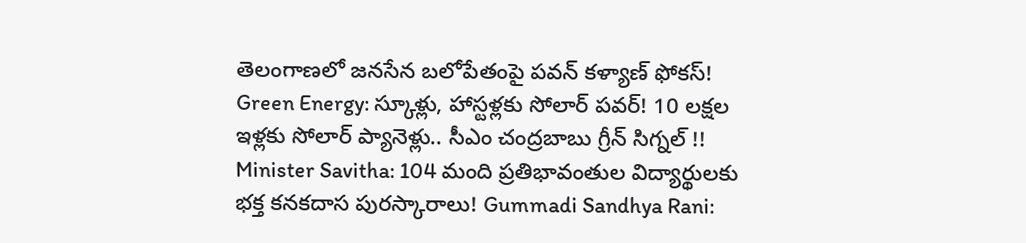తెలంగాణలో జనసేన బలోపేతంపై పవన్ కళ్యాణ్ ఫోకస్! Green Energy: స్కూళ్లు, హాస్టళ్లకు సోలార్ పవర్! 10 లక్షల ఇళ్లకు సోలార్ ప్యానెళ్లు.. సీఎం చంద్రబాబు గ్రీన్ సిగ్నల్ !! Minister Savitha: 104 మంది ప్రతిభావంతుల విద్యార్థులకు భక్త కనకదాస పురస్కారాలు! Gummadi Sandhya Rani: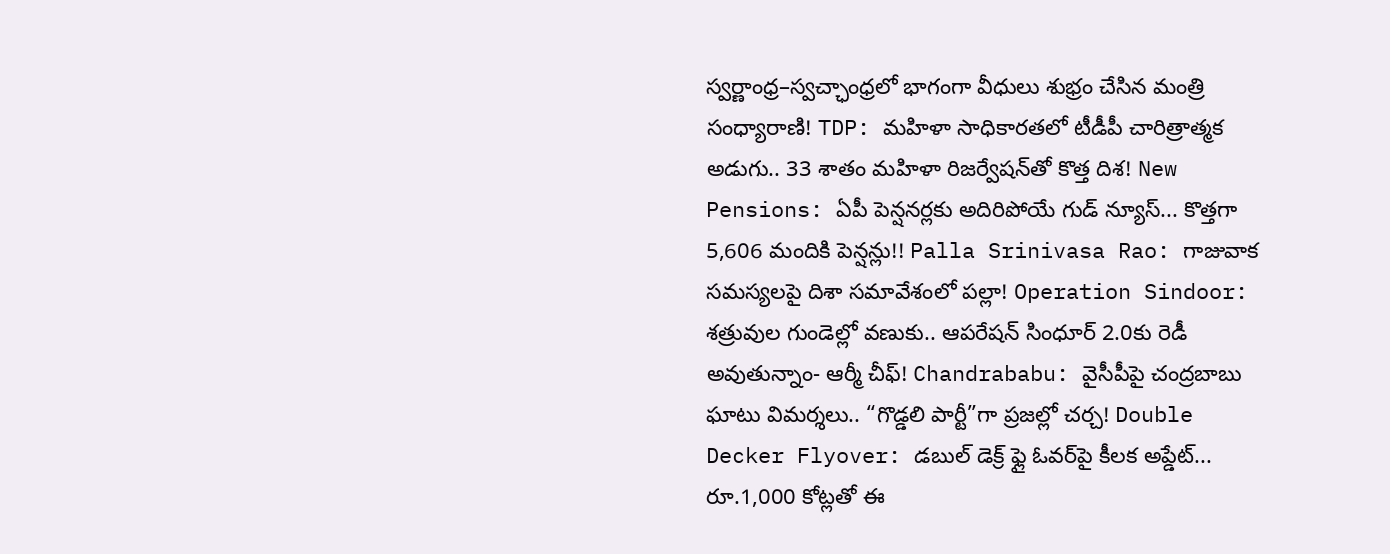స్వర్ణాంధ్ర–స్వచ్ఛాంధ్రలో భాగంగా వీధులు శుభ్రం చేసిన మంత్రి సంధ్యారాణి! TDP: మహిళా సాధికారతలో టీడీపీ చారిత్రాత్మక అడుగు.. 33 శాతం మహిళా రిజర్వేషన్‌తో కొత్త దిశ! New Pensions: ఏపీ పెన్షనర్లకు అదిరిపోయే గుడ్ న్యూస్... కొత్తగా 5,606 మందికి పెన్షన్లు!! Palla Srinivasa Rao: గాజువాక సమస్యలపై దిశా సమావేశంలో పల్లా! Operation Sindoor: శత్రువుల గుండెల్లో వణుకు.. ఆపరేషన్ సింధూర్ 2.0కు రెడీ అవుతున్నాం- ఆర్మీ చీఫ్! Chandrababu: వైసీపీపై చంద్రబాబు ఘాటు విమర్శలు.. “గొడ్డలి పార్టీ”గా ప్రజల్లో చర్చ! Double Decker Flyover: డబుల్ డెక్ర్ ఫ్లై ఓవర్‌పై కీలక అప్డేట్... రూ.1,000 కోట్లతో ఈ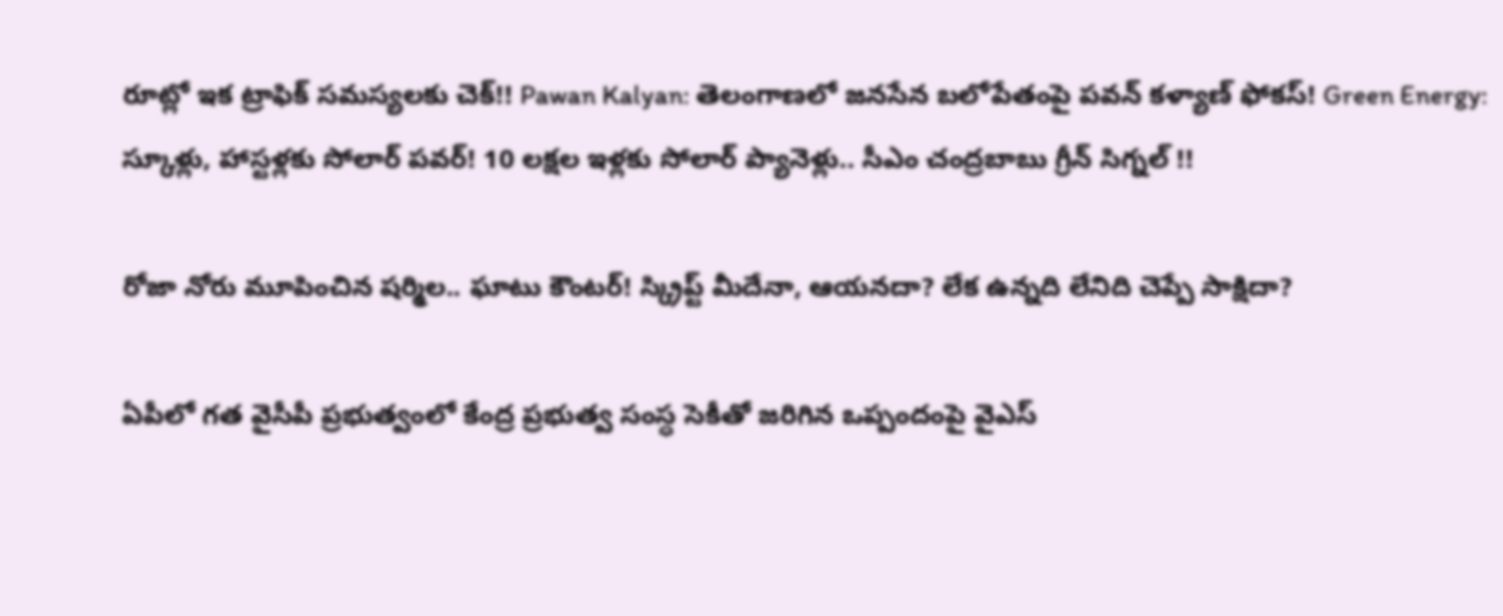రూట్లో ఇక ట్రాఫిక్ సమస్యలకు చెక్!! Pawan Kalyan: తెలంగాణలో జనసేన బలోపేతంపై పవన్ కళ్యాణ్ ఫోకస్! Green Energy: స్కూళ్లు, హాస్టళ్లకు సోలార్ పవర్! 10 లక్షల ఇళ్లకు సోలార్ ప్యానెళ్లు.. సీఎం చంద్రబాబు గ్రీన్ సిగ్నల్ !!

రోజా నోరు మూపించిన షర్మిల.. ఘాటు కౌంటర్! స్క్రిప్ట్ మీదేనా, ఆయనదా? లేక ఉన్నది లేనిది చెప్పే సాక్షిదా?

ఏపీలో గత వైసీపీ ప్రభుత్వంలో కేంద్ర ప్రభుత్వ సంస్ధ సెకీతో జరిగిన ఒప్పందంపై వైఎస్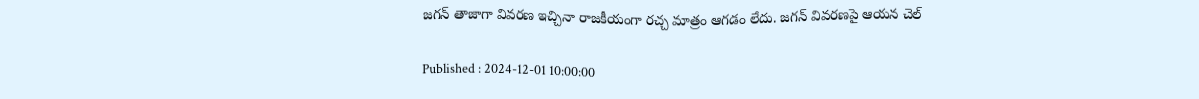జగన్ తాజాగా వివరణ ఇచ్చినా రాజకీయంగా రచ్చ మాత్రం ఆగడం లేదు. జగన్ వివరణపై ఆయన చెల్

Published : 2024-12-01 10:00:00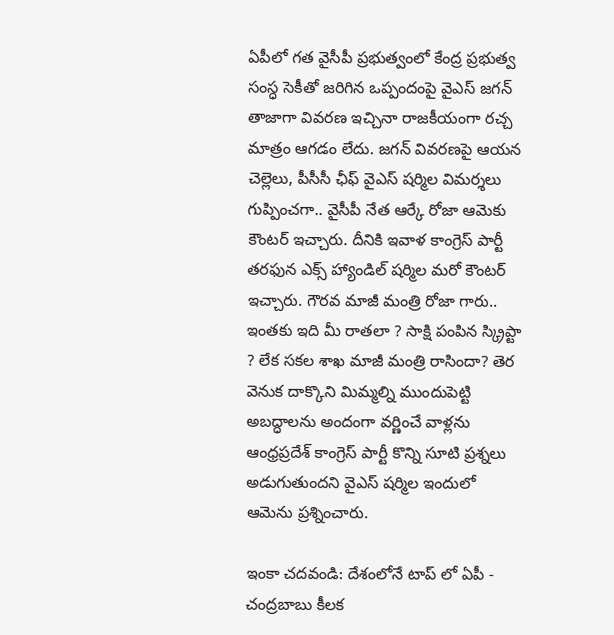ఏపీలో గత వైసీపీ ప్రభుత్వంలో కేంద్ర ప్రభుత్వ సంస్ధ సెకీతో జరిగిన ఒప్పందంపై వైఎస్ జగన్ తాజాగా వివరణ ఇచ్చినా రాజకీయంగా రచ్చ మాత్రం ఆగడం లేదు. జగన్ వివరణపై ఆయన చెల్లెలు, పీసీసీ ఛీఫ్ వైఎస్ షర్మిల విమర్శలు గుప్పించగా.. వైసీపీ నేత ఆర్కే రోజా ఆమెకు కౌంటర్ ఇచ్చారు. దీనికి ఇవాళ కాంగ్రెస్ పార్టీ తరఫున ఎక్స్ హ్యాండిల్ షర్మిల మరో కౌంటర్ ఇచ్చారు. గౌరవ మాజీ మంత్రి రోజా గారు.. ఇంతకు ఇది మీ రాతలా ? సాక్షి పంపిన స్క్రిప్టా ? లేక సకల శాఖ మాజీ మంత్రి రాసిందా? తెర వెనుక దాక్కొని మిమ్మల్ని ముందుపెట్టి అబద్ధాలను అందంగా వర్ణించే వాళ్లను ఆంధ్రప్రదేశ్ కాంగ్రెస్ పార్టీ కొన్ని సూటి ప్రశ్నలు అడుగుతుందని వైఎస్ షర్మిల ఇందులో ఆమెను ప్రశ్నించారు.

ఇంకా చదవండి: దేశంలోనే టాప్ లో ఏపీ - చంద్రబాబు కీలక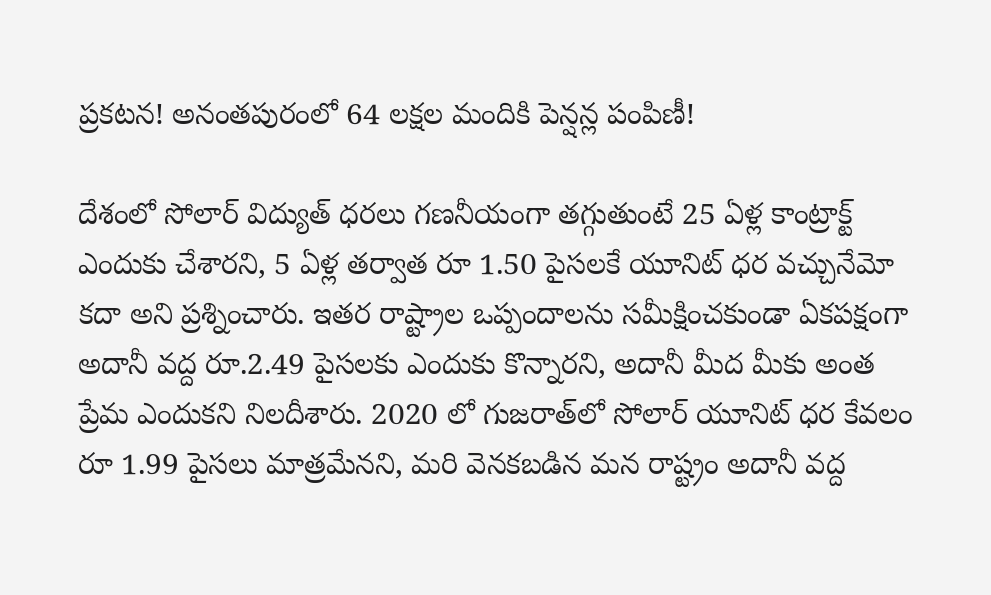ప్రకటన! అనంతపురంలో 64 లక్షల మందికి పెన్షన్ల పంపిణీ!

దేశంలో సోలార్ విద్యుత్ ధరలు గణనీయంగా తగ్గుతుంటే 25 ఏళ్ల కాంట్రాక్ట్ ఎందుకు చేశారని, 5 ఏళ్ల తర్వాత రూ 1.50 పైసలకే యూనిట్ ధర వచ్చునేమో కదా అని ప్రశ్నించారు. ఇతర రాష్ట్రాల ఒప్పందాలను సమీక్షించకుండా ఏకపక్షంగా అదానీ వద్ద రూ.2.49 పైసలకు ఎందుకు కొన్నారని, అదానీ మీద మీకు అంత ప్రేమ ఎందుకని నిలదీశారు. 2020 లో గుజరాత్‌లో సోలార్ యూనిట్ ధర కేవలం రూ 1.99 పైసలు మాత్రమేనని, మరి వెనకబడిన మన రాష్ట్రం అదానీ వద్ద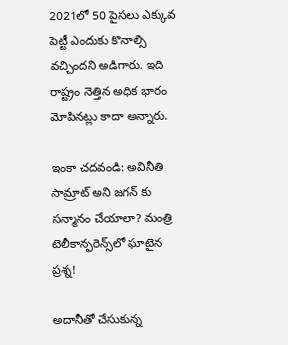2021లో 50 పైసలు ఎక్కువ పెట్టీ ఎందుకు కొనాల్సి వచ్చిందని అడిగారు. ఇది రాష్ట్రం నెత్తిన అధిక భారం మోపినట్లు కాదా అన్నారు.

ఇంకా చదవండి: అవినీతి సామ్రాట్ అని జగన్ కు సన్మానం చేయాలా? మంత్రి టెలీకాన్ఫరెన్స్‌లో ఘాటైన ప్రశ్న!

అదానీతో చేసుకున్న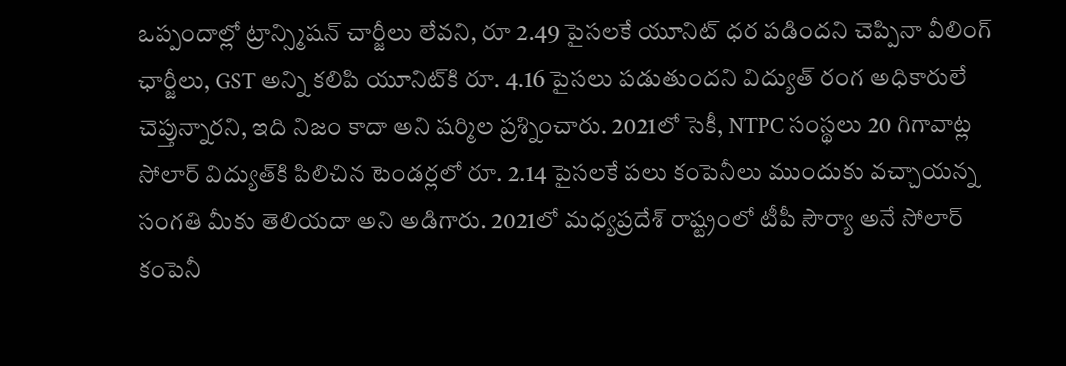ఒప్పందాల్లో ట్రాన్స్మిషన్ చార్జీలు లేవని, రూ 2.49 పైసలకే యూనిట్ ధర పడిందని చెప్పినా వీలింగ్ ఛార్జీలు, GST అన్ని కలిపి యూనిట్‌కి రూ. 4.16 పైసలు పడుతుందని విద్యుత్ రంగ అధికారులే చెప్తున్నారని, ఇది నిజం కాదా అని షర్మిల ప్రశ్నించారు. 2021లో సెకీ, NTPC సంస్థలు 20 గిగావాట్ల సోలార్ విద్యుత్‌కి పిలిచిన టెండర్లలో రూ. 2.14 పైసలకే పలు కంపెనీలు ముందుకు వచ్చాయన్న సంగతి మీకు తెలియదా అని అడిగారు. 2021లో మధ్యప్రదేశ్ రాష్ట్రంలో టీపీ సౌర్యా అనే సోలార్ కంపెనీ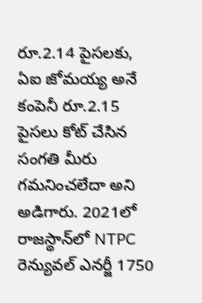రూ.2.14 పైసలకు, ఏఐ జోమయ్య అనే కంపెనీ రూ.2.15 పైసలు కోట్ చేసిన సంగతి మీరు గమనించలేదా అని అడిగారు. 2021లో రాజస్థాన్‌లో NTPC రెన్యువల్ ఎనర్జీ 1750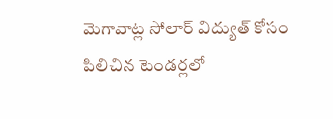మెగావాట్ల సోలార్ విద్యుత్ కోసం పిలిచిన టెండర్లలో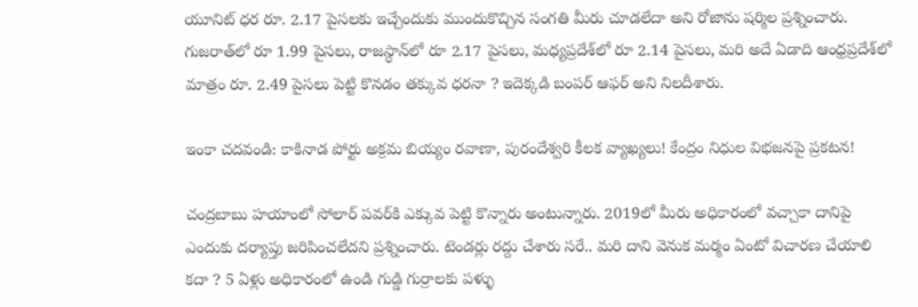యూనిట్ ధర రూ. 2.17 పైసలకు ఇచ్చేందుకు ముందుకొచ్చిన సంగతి మీరు చూడలేదా అని రోజాను షర్మిల ప్రశ్నించారు. గుజరాత్‌లో రూ 1.99 పైసలు, రాజస్థాన్‌లో రూ 2.17 పైసలు, మధ్యప్రదేశ్‌లో రూ 2.14 పైసలు, మరి అదే ఏడాది ఆంధ్రప్రదేశ్‌లో మాత్రం రూ. 2.49 పైసలు పెట్టి కొనడం తక్కువ ధరనా ? ఇదెక్కడి బంపర్ ఆఫర్ అని నిలదీశారు.

ఇంకా చదవండి: కాకినాడ పోర్టు అక్రమ బియ్యం రవాణా, పురందేశ్వరి కీలక వ్యాఖ్యలు! కేంద్రం నిధుల విభజనపై ప్రకటన!

చంద్రబాబు హయాంలో సోలార్ పవర్‌కి ఎక్కువ పెట్టి కొన్నారు అంటున్నారు. 2019లో మీరు అధికారంలో వచ్చాకా దానిపై ఎందుకు దర్యాప్తు జరిపించలేదని ప్రశ్నించారు. టెండర్లు రద్దు చేశారు సరే.. మరి దాని వెనుక మర్మం ఏంటో విచారణ చేయాలి కదా ? 5 ఏళ్లు అధికారంలో ఉండి గుడ్డి గుర్రాలకు పళ్ళు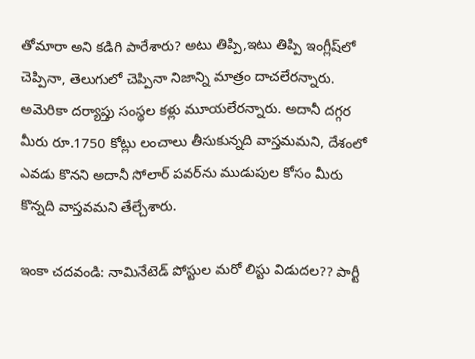తోమారా అని కడిగి పారేశారు? అటు తిప్పి,ఇటు తిప్పి ఇంగ్లీష్‌లో చెప్పినా, తెలుగులో చెప్పినా నిజాన్ని మాత్రం దాచలేరన్నారు. అమెరికా దర్యాప్తు సంస్థల కళ్లు మూయలేరన్నారు. అదానీ దగ్గర మీరు రూ.1750 కోట్లు లంచాలు తీసుకున్నది వాస్తమమని, దేశంలో ఎవడు కొనని అదానీ సోలార్ పవర్‌ను ముడుపుల కోసం మీరు కొన్నది వాస్తవమని తేల్చేశారు.

ఇంకా చదవండి: నామినేటెడ్ పోస్టుల మరో లిస్టు విడుదల?? పార్టీ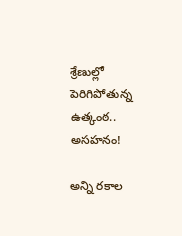శ్రేణుల్లో పెరిగిపోతున్న ఉత్కంఠ.. అసహనం!

అన్ని రకాల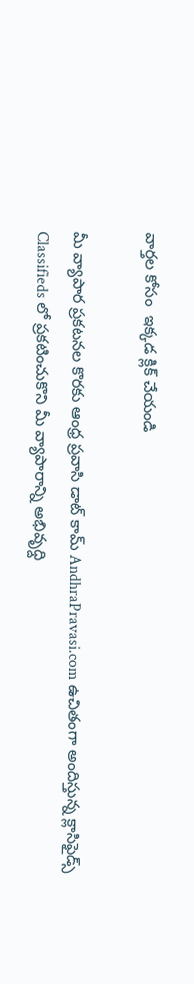వార్తల కోసం  ఇక్కడ క్లిక్ చేయండి

మీ వ్యాపార ప్రకటనల కొరకు ఆంధ్ర ప్రవాసి డాట్ కామ్ AndhraPravasi.com ఉచితంగా అందిస్తున్న క్లాసిఫైడ్స్ Classifieds లో ప్రకటించుకొని మీ వ్యాపారాన్ని అభివృధ్ది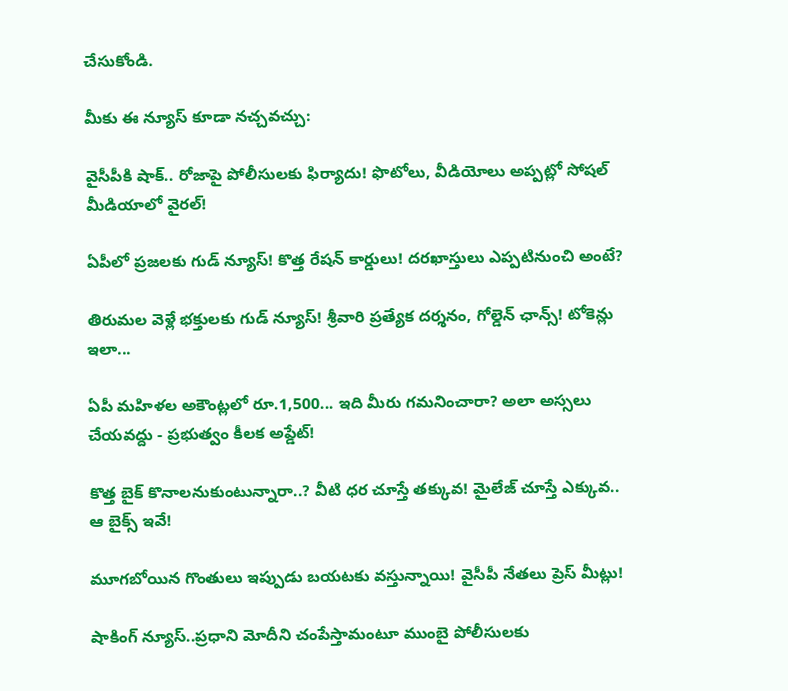చేసుకోండి.

మీకు ఈ న్యూస్ కూడా నచ్చవచ్చు:

వైసీపీకి షాక్.. రోజాపై పోలీసులకు ఫిర్యాదు! ఫొటోలు, వీడియోలు అప్పట్లో సోషల్ మీడియాలో వైరల్!

ఏపీలో ప్రజలకు గుడ్ న్యూస్! కొత్త రేషన్ కార్డులు! దరఖాస్తులు ఎప్పటినుంచి అంటే?

తిరుమల వెళ్లే భక్తులకు గుడ్ న్యూస్! శ్రీవారి ప్రత్యేక దర్శనం, గోల్డెన్ ఛాన్స్! టోకెన్లు ఇలా...

ఏపీ మహిళల అకౌంట్లలో రూ.1,500... ఇది మీరు గమనించారా? అలా అస్సలు చేయవద్దు - ప్రభుత్వం కీలక అప్డేట్!

కొత్త బైక్ కొనాలనుకుంటున్నారా..? వీటి ధర చూస్తే తక్కువ! మైలేజ్ చూస్తే ఎక్కువ.. ఆ బైక్స్ ఇవే!

మూగబోయిన గొంతులు ఇప్పుడు బయటకు వస్తున్నాయి! వైసీపీ నేతలు ప్రెస్ మీట్లు!

షాకింగ్ న్యూస్..ప్రధాని మోదీని చంపేస్తామంటూ ముంబై పోలీసులకు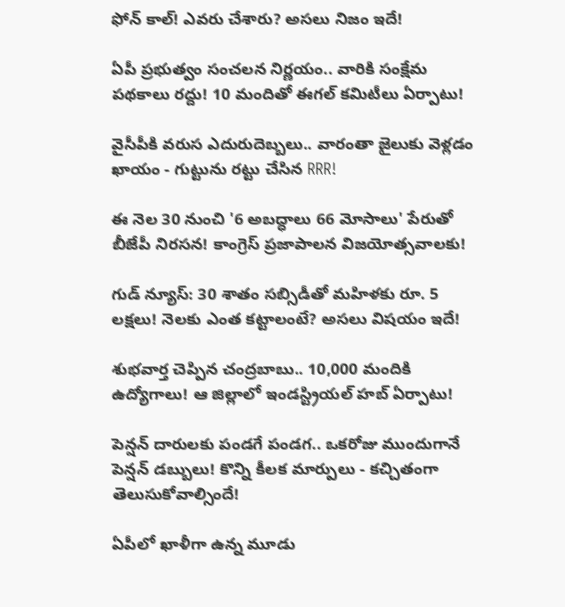ఫోన్ కాల్! ఎవరు చేశారు? అసలు నిజం ఇదే!

ఏపీ ప్రభుత్వం సంచలన నిర్ణయం.. వారికి సంక్షేమ పథకాలు రద్దు! 10 మందితో ఈగల్ కమిటీలు ఏర్పాటు!

వైసీపీకి వరుస ఎదురుదెబ్బలు.. వారంతా జైలుకు వెళ్ల‌డం ఖాయం - గుట్టును రట్టు చేసిన RRR!

ఈ నెల 30 నుంచి '6 అబద్ధాలు 66 మోసాలు' పేరుతో బీజేపీ నిరసన! కాంగ్రెస్ ప్రజాపాలన విజయోత్సవాలకు!

గుడ్ న్యూస్: 30 శాతం సబ్సిడీతో మహిళకు రూ. 5 లక్షలు! నెలకు ఎంత కట్టాలంటే? అసలు విషయం ఇదే!

శుభవార్త చెప్పిన చంద్రబాబు.. 10,000 మందికి ఉద్యోగాలు! ఆ జిల్లాలో ఇండస్ట్రియల్ హబ్ ఏర్పాటు!

పెన్షన్ దారులకు పండగే పండగ.. ఒకరోజు ముందుగానే పెన్షన్ డబ్బులు! కొన్ని కీలక మార్పులు - కచ్చితంగా తెలుసుకోవాల్సిందే!

ఏపీలో ఖాళీగా ఉన్న మూడు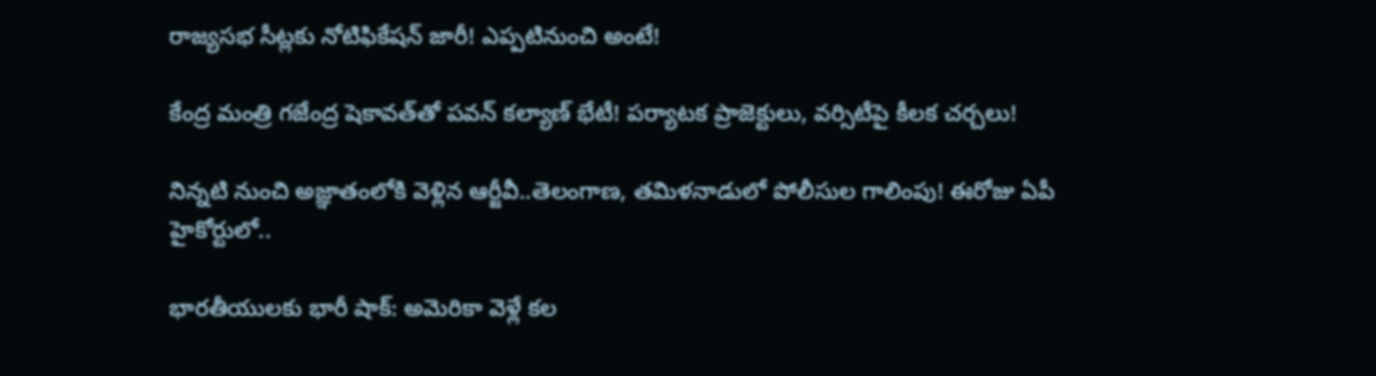రాజ్యసభ సీట్లకు నోటిఫికేషన్‌ జారీ! ఎప్పటినుంచి అంటే!

కేంద్ర మంత్రి గజేంద్ర షెకావత్‌తో పవన్ కల్యాణ్ భేటీ! పర్యాటక ప్రాజెక్టులు, వర్సిటీపై కీలక చర్చలు!

నిన్నటి నుంచి అజ్ఞాతంలోకి వెళ్లిన ఆర్జీవీ..తెలంగాణ, తమిళనాడులో పోలీసుల గాలింపు! ఈరోజు ఏపీ హైకోర్టులో..

భారతీయులకు భారీ షాక్: అమెరికా వెళ్లే కల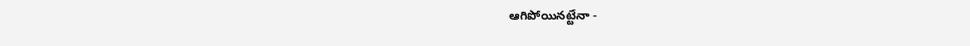ఆగిపోయినట్టేనా -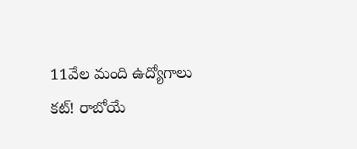11వేల మంది ఉద్యోగాలు కట్! రాబోయే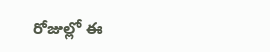రోజుల్లో ఈ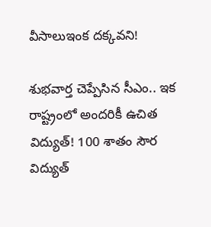వీసాలుఇంక దక్కవని!

శుభవార్త చెప్పేసిన సీఎం.. ఇక రాష్ట్రంలో అందరికీ ఉచిత విద్యుత్! 100 శాతం సౌర విద్యుత్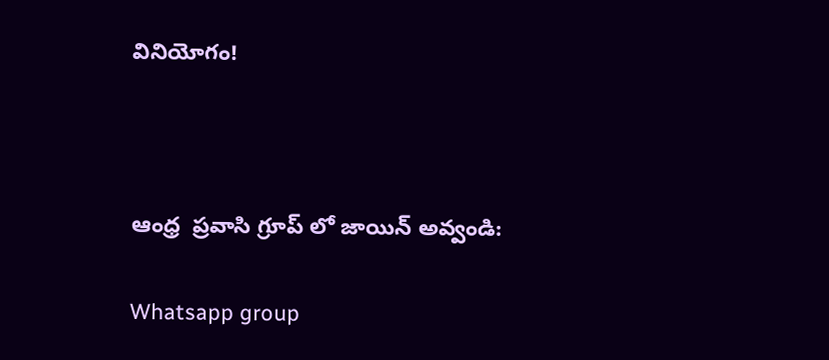వినియోగం!



ఆంధ్ర  ప్రవాసి గ్రూప్ లో జాయిన్ అవ్వండి:

Whatsapp group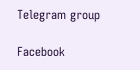Telegram group

Facebook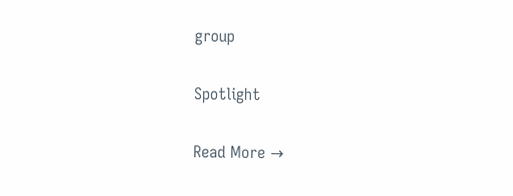group

Spotlight

Read More →